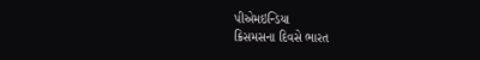પીએમઇન્ડિયા
ક્રિસમસના દિવસે ભારત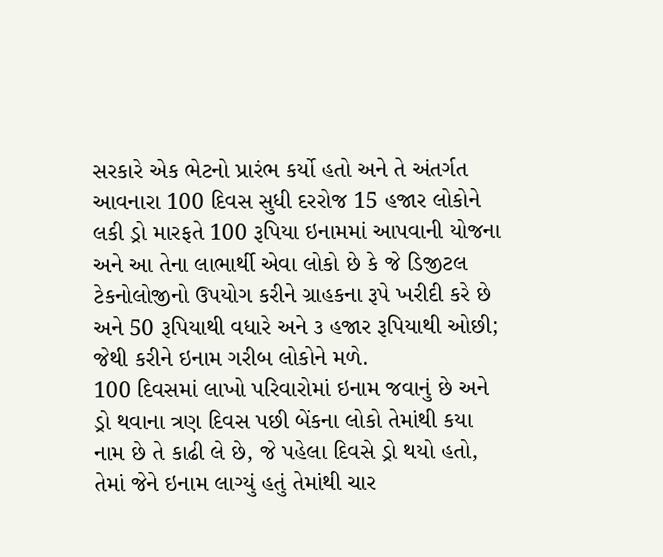સરકારે એક ભેટનો પ્રારંભ કર્યો હતો અને તે અંતર્ગત આવનારા 100 દિવસ સુધી દરરોજ 15 હજાર લોકોને લકી ડ્રો મારફતે 100 રૂપિયા ઇનામમાં આપવાની યોજના અને આ તેના લાભાર્થી એવા લોકો છે કે જે ડિજીટલ ટેકનોલોજીનો ઉપયોગ કરીને ગ્રાહકના રૂપે ખરીદી કરે છે અને 50 રૂપિયાથી વધારે અને ૩ હજાર રૂપિયાથી ઓછી; જેથી કરીને ઇનામ ગરીબ લોકોને મળે.
100 દિવસમાં લાખો પરિવારોમાં ઇનામ જવાનું છે અને ડ્રો થવાના ત્રણ દિવસ પછી બેંકના લોકો તેમાંથી કયા નામ છે તે કાઢી લે છે, જે પહેલા દિવસે ડ્રો થયો હતો, તેમાં જેને ઇનામ લાગ્યું હતું તેમાંથી ચાર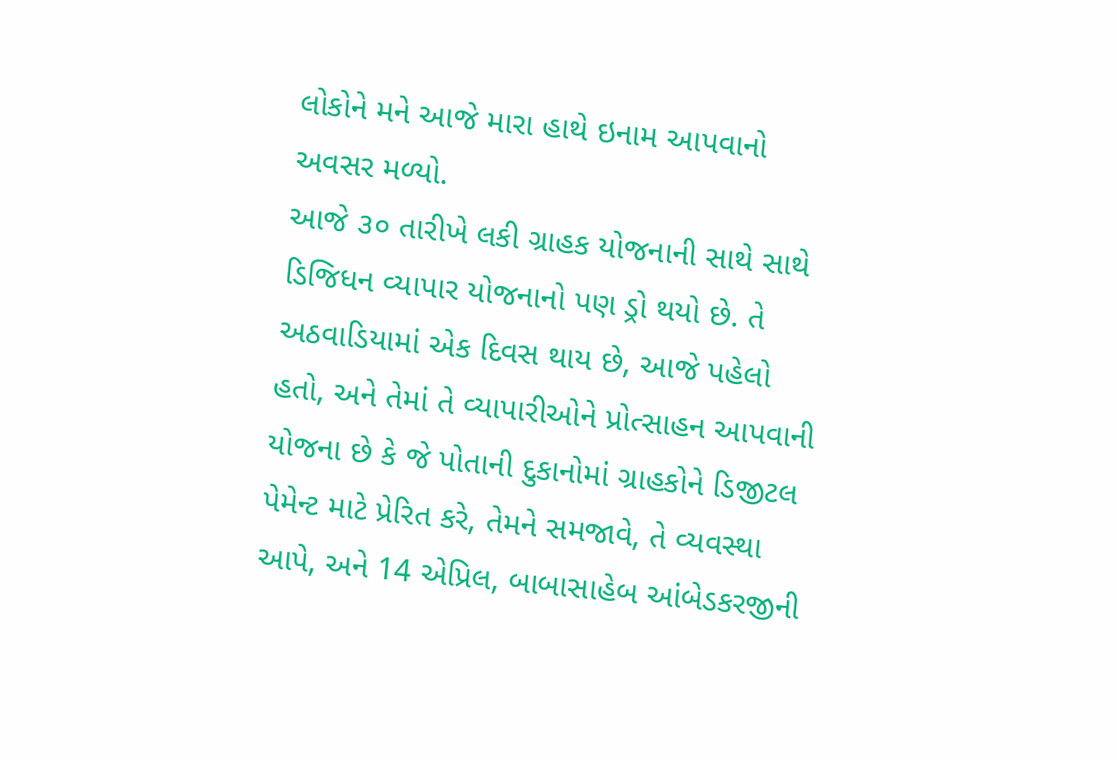લોકોને મને આજે મારા હાથે ઇનામ આપવાનો અવસર મળ્યો.
આજે ૩૦ તારીખે લકી ગ્રાહક યોજનાની સાથે સાથે ડિજિધન વ્યાપાર યોજનાનો પણ ડ્રો થયો છે. તે અઠવાડિયામાં એક દિવસ થાય છે, આજે પહેલો હતો, અને તેમાં તે વ્યાપારીઓને પ્રોત્સાહન આપવાની યોજના છે કે જે પોતાની દુકાનોમાં ગ્રાહકોને ડિજીટલ પેમેન્ટ માટે પ્રેરિત કરે, તેમને સમજાવે, તે વ્યવસ્થા આપે, અને 14 એપ્રિલ, બાબાસાહેબ આંબેડકરજીની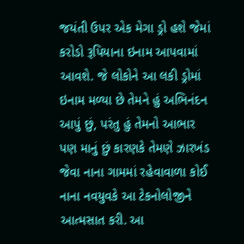જયંતી ઉપર એક મેગા ડ્રો હશે જેમાં કરોડો રૂપિયાના ઇનામ આપવામાં આવશે. જે લોકોને આ લકી ડ્રોમાં ઇનામ મળ્યા છે તેમને હું અભિનંદન આપું છું, પરંતુ હું તેમનો આભાર પણ માનું છું કારણકે તેમણે ઝારખંડ જેવા નાના ગામમાં રહેવાવાળા કોઈ નાના નવયુવકે આ ટેકનોલોજીને આત્મસાત કરી. આ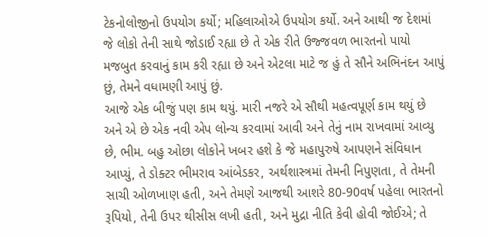ટેકનોલોજીનો ઉપયોગ કર્યો; મહિલાઓએ ઉપયોગ કર્યો. અને આથી જ દેશમાં જે લોકો તેની સાથે જોડાઈ રહ્યા છે તે એક રીતે ઉજ્જવળ ભારતનો પાયો મજબુત કરવાનું કામ કરી રહ્યા છે અને એટલા માટે જ હું તે સૌને અભિનંદન આપું છું, તેમને વધામણી આપું છું.
આજે એક બીજું પણ કામ થયું. મારી નજરે એ સૌથી મહત્વપૂર્ણ કામ થયું છે અને એ છે એક નવી એપ લોન્ચ કરવામાં આવી અને તેનું નામ રાખવામાં આવ્યુ છે, ભીમ. બહુ ઓછા લોકોને ખબર હશે કે જે મહાપુરુષે આપણને સંવિધાન આપ્યું, તે ડોક્ટર ભીમરાવ આંબેડકર, અર્થશાસ્ત્રમાં તેમની નિપુણતા, તે તેમની સાચી ઓળખાણ હતી, અને તેમણે આજથી આશરે 80-90વર્ષ પહેલા ભારતનો રૂપિયો, તેની ઉપર થીસીસ લખી હતી, અને મુદ્રા નીતિ કેવી હોવી જોઈએ; તે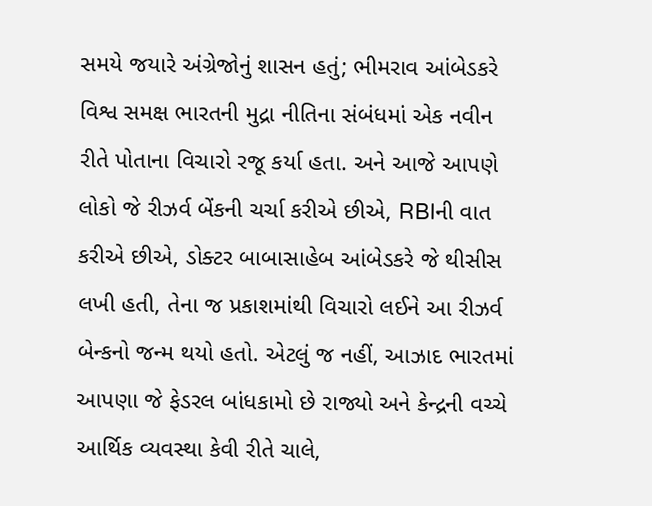સમયે જયારે અંગ્રેજોનું શાસન હતું; ભીમરાવ આંબેડકરે વિશ્વ સમક્ષ ભારતની મુદ્રા નીતિના સંબંધમાં એક નવીન રીતે પોતાના વિચારો રજૂ કર્યા હતા. અને આજે આપણે લોકો જે રીઝર્વ બેંકની ચર્ચા કરીએ છીએ, RBIની વાત કરીએ છીએ, ડોક્ટર બાબાસાહેબ આંબેડકરે જે થીસીસ લખી હતી, તેના જ પ્રકાશમાંથી વિચારો લઈને આ રીઝર્વ બેન્કનો જન્મ થયો હતો. એટલું જ નહીં, આઝાદ ભારતમાં આપણા જે ફેડરલ બાંધકામો છે રાજ્યો અને કેન્દ્રની વચ્ચે આર્થિક વ્યવસ્થા કેવી રીતે ચાલે,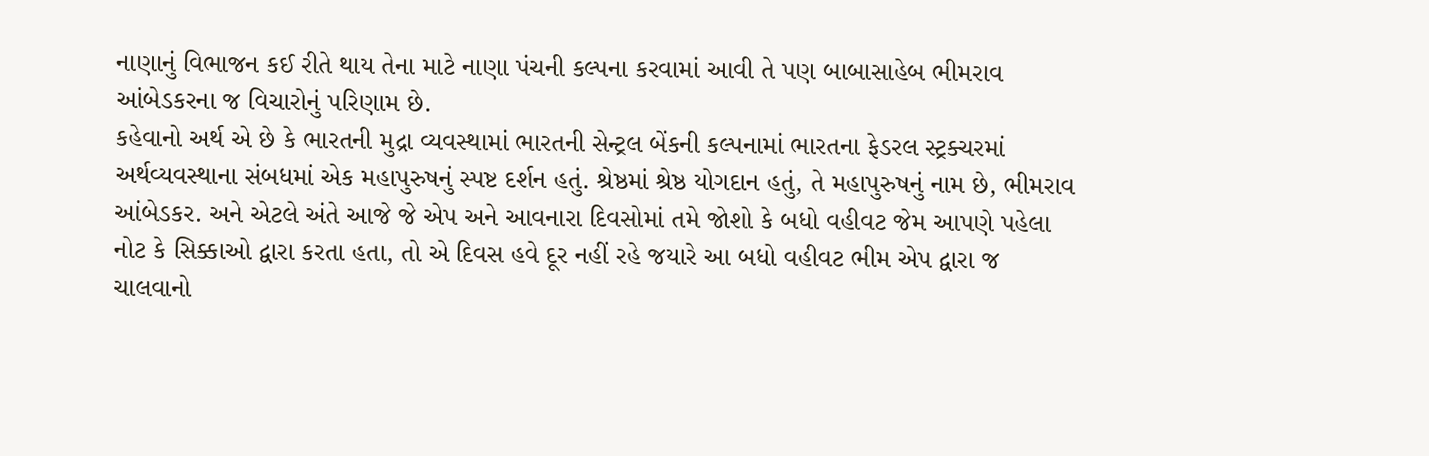નાણાનું વિભાજન કઈ રીતે થાય તેના માટે નાણા પંચની કલ્પના કરવામાં આવી તે પણ બાબાસાહેબ ભીમરાવ આંબેડકરના જ વિચારોનું પરિણામ છે.
કહેવાનો અર્થ એ છે કે ભારતની મુદ્રા વ્યવસ્થામાં ભારતની સેન્ટ્રલ બેંકની કલ્પનામાં ભારતના ફેડરલ સ્ટ્રક્ચરમાં અર્થવ્યવસ્થાના સંબધમાં એક મહાપુરુષનું સ્પષ્ટ દર્શન હતું. શ્રેષ્ઠમાં શ્રેષ્ઠ યોગદાન હતું, તે મહાપુરુષનું નામ છે, ભીમરાવ આંબેડકર. અને એટલે અંતે આજે જે એપ અને આવનારા દિવસોમાં તમે જોશો કે બધો વહીવટ જેમ આપણે પહેલા નોટ કે સિક્કાઓ દ્વારા કરતા હતા, તો એ દિવસ હવે દૂર નહીં રહે જયારે આ બધો વહીવટ ભીમ એપ દ્વારા જ ચાલવાનો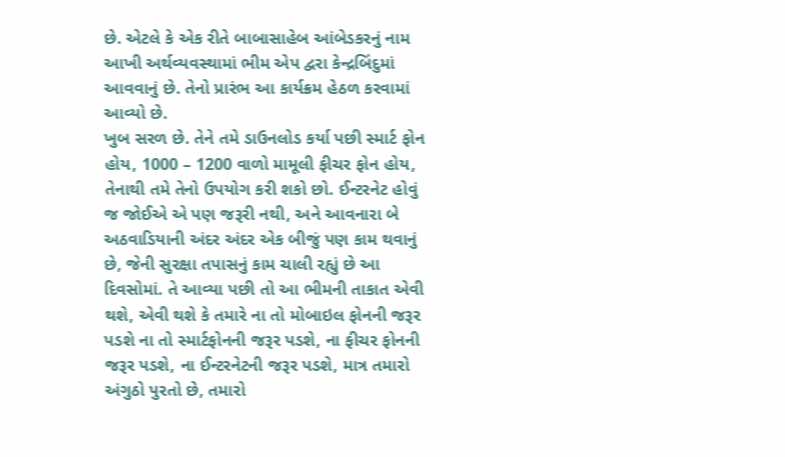છે. એટલે કે એક રીતે બાબાસાહેબ આંબેડકરનું નામ આખી અર્થવ્યવસ્થામાં ભીમ એપ દ્વરા કેન્દ્રબિંદુમાં આવવાનું છે. તેનો પ્રારંભ આ કાર્યક્રમ હેઠળ કરવામાં આવ્યો છે.
ખુબ સરળ છે. તેને તમે ડાઉનલોડ કર્યા પછી સ્માર્ટ ફોન હોય, 1000 – 1200 વાળો મામૂલી ફીચર ફોન હોય, તેનાથી તમે તેનો ઉપયોગ કરી શકો છો. ઈન્ટરનેટ હોવું જ જોઈએ એ પણ જરૂરી નથી, અને આવનારા બે અઠવાડિયાની અંદર અંદર એક બીજું પણ કામ થવાનું છે, જેની સુરક્ષા તપાસનું કામ ચાલી રહ્યું છે આ દિવસોમાં. તે આવ્યા પછી તો આ ભીમની તાકાત એવી થશે, એવી થશે કે તમારે ના તો મોબાઇલ ફોનની જરૂર પડશે ના તો સ્માર્ટફોનની જરૂર પડશે, ના ફીચર ફોનની જરૂર પડશે, ના ઈન્ટરનેટની જરૂર પડશે, માત્ર તમારો અંગુઠો પુરતો છે, તમારો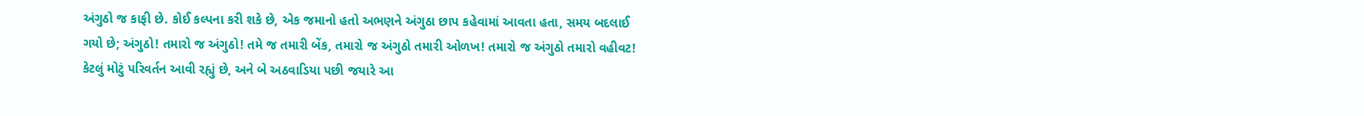અંગુઠો જ કાફી છે. કોઈ કલ્પના કરી શકે છે, એક જમાનો હતો અભણને અંગુઠા છાપ કહેવામાં આવતા હતા, સમય બદલાઈ ગયો છે; અંગુઠો! તમારો જ અંગુઠો! તમે જ તમારી બેંક, તમારો જ અંગુઠો તમારી ઓળખ! તમારો જ અંગુઠો તમારો વહીવટ!
કેટલું મોટું પરિવર્તન આવી રહ્યું છે, અને બે અઠવાડિયા પછી જયારે આ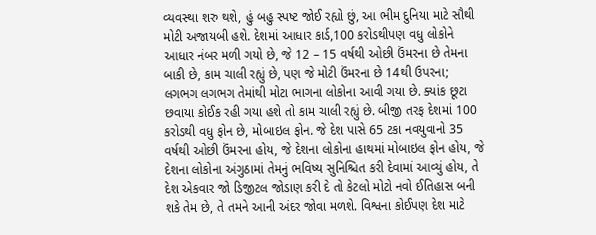વ્યવસ્થા શરુ થશે, હું બહુ સ્પષ્ટ જોઈ રહ્યો છું, આ ભીમ દુનિયા માટે સૌથી મોટી અજાયબી હશે. દેશમાં આધાર કાર્ડ,100 કરોડથીપણ વધુ લોકોને આધાર નંબર મળી ગયો છે, જે 12 – 15 વર્ષથી ઓછી ઉંમરના છે તેમના બાકી છે, કામ ચાલી રહ્યું છે, પણ જે મોટી ઉંમરના છે 14થી ઉપરના; લગભગ લગભગ તેમાંથી મોટા ભાગના લોકોના આવી ગયા છે. ક્યાંક છૂટા છવાયા કોઈક રહી ગયા હશે તો કામ ચાલી રહ્યું છે. બીજી તરફ દેશમાં 100 કરોડથી વધુ ફોન છે, મોબાઇલ ફોન. જે દેશ પાસે 65 ટકા નવયુવાનો 35 વર્ષથી ઓછી ઉંમરના હોય, જે દેશના લોકોના હાથમાં મોબાઇલ ફોન હોય, જે દેશના લોકોના અંગુઠામાં તેમનું ભવિષ્ય સુનિશ્ચિત કરી દેવામાં આવ્યું હોય, તે દેશ એકવાર જો ડિજીટલ જોડાણ કરી દે તો કેટલો મોટો નવો ઈતિહાસ બની શકે તેમ છે, તે તમને આની અંદર જોવા મળશે. વિશ્વના કોઈપણ દેશ માટે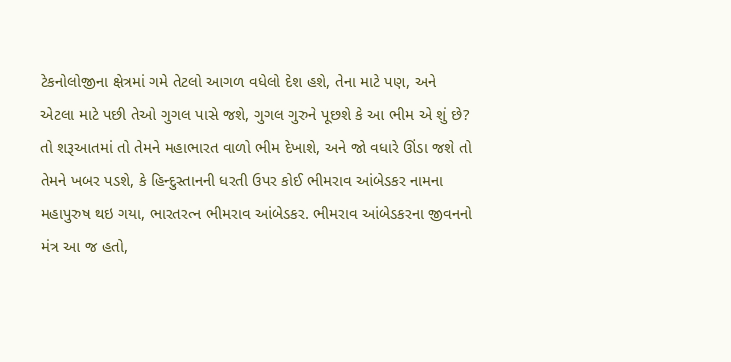ટેકનોલોજીના ક્ષેત્રમાં ગમે તેટલો આગળ વધેલો દેશ હશે, તેના માટે પણ, અને એટલા માટે પછી તેઓ ગુગલ પાસે જશે, ગુગલ ગુરુને પૂછશે કે આ ભીમ એ શું છે? તો શરૂઆતમાં તો તેમને મહાભારત વાળો ભીમ દેખાશે, અને જો વધારે ઊંડા જશે તો તેમને ખબર પડશે, કે હિન્દુસ્તાનની ધરતી ઉપર કોઈ ભીમરાવ આંબેડકર નામના મહાપુરુષ થઇ ગયા, ભારતરત્ન ભીમરાવ આંબેડકર. ભીમરાવ આંબેડકરના જીવનનો મંત્ર આ જ હતો,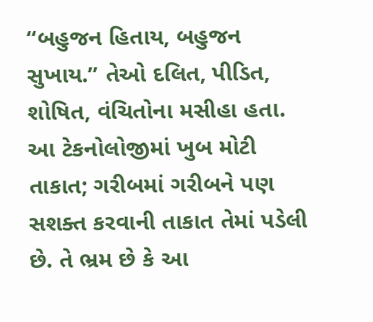“બહુજન હિતાય, બહુજન સુખાય.” તેઓ દલિત, પીડિત, શોષિત, વંચિતોના મસીહા હતા. આ ટેકનોલોજીમાં ખુબ મોટી તાકાત; ગરીબમાં ગરીબને પણ સશક્ત કરવાની તાકાત તેમાં પડેલી છે. તે ભ્રમ છે કે આ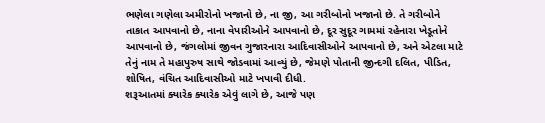ભણેલા ગણેલા અમીરોનો ખજાનો છે, ના જી, આ ગરીબોનો ખજાનો છે. તે ગરીબોને તાકાત આપવાનો છે, નાના વેપારીઓને આપવાનો છે, દૂર સુદૂર ગામમાં રહેનારા ખેડૂતોને આપવાનો છે, જંગલોમાં જીવન ગુજારનારા આદિવાસીઓને આપવાનો છે, અને એટલા માટે તેનું નામ તે મહાપુરુષ સાથે જોડવામાં આવ્યું છે, જેમણે પોતાની જીન્દગી દલિત, પીડિત, શોષિત, વંચિત આદિવાસીઓ માટે ખપાવી દીધી.
શરૂઆતમાં ક્યારેક ક્યારેક એવું લાગે છે, આજે પણ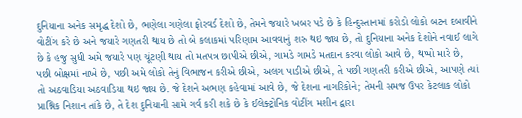દુનિયાના અનેક સમૃદ્ધ દેશો છે, ભણેલા ગણેલા ફોરવર્ડ દેશો છે, તેમને જયારે ખબર પડે છે કે હિન્દુસ્તાનમાં કરોડો લોકો બટન દબાવીને વોટીંગ કરે છે અને જયારે ગણતરી થાય છે તો બે કલાકમાં પરિણામ આવવાનું શરુ થઇ જાય છે, તો દુનિયાના અનેક દેશોને નવાઈ લાગે છે કે હજુ સુધી અમે જયારે પણ ચૂંટણી થાય તો મતપત્ર છાપીએ છીએ, ગામડે ગામડે મતદાન કરવા લોકો આવે છે, થપ્પો મારે છે, પછી બોક્ષમાં નાખે છે, પછી અમે લોકો તેનું વિભાજન કરીએ છીએ, અલગ પાડીએ છીએ, તે પછી ગણતરી કરીએ છીએ, આપણે ત્યાં તો અઠવાડિયા અઠવાડિયા થઇ જાય છે. જે દેશને અભણ કહેવામાં આવે છે, જે દેશના નાગરિકોને; તેમની સમજ ઉપર કેટલાક લોકો પ્રાશ્નિક નિશાન તાંકે છે, તે દેશ દુનિયાની સામે ગર્વ કરી શકે છે કે ઈલેક્ટ્રોનિક વોટીંગ મશીન દ્વારા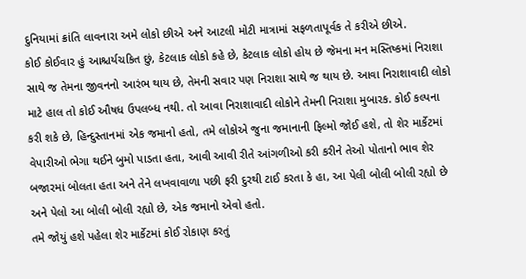દુનિયામાં ક્રાંતિ લાવનારા અમે લોકો છીએ અને આટલી મોટી માત્રામાં સફળતાપૂર્વક તે કરીએ છીએ.
કોઈ કોઈવાર હું આશ્ચર્યચકિત છું, કેટલાક લોકો કહે છે, કેટલાક લોકો હોય છે જેમના મન મસ્તિષ્કમાં નિરાશા સાથે જ તેમના જીવનનો આરંભ થાય છે, તેમની સવાર પણ નિરાશા સાથે જ થાય છે. આવા નિરાશાવાદી લોકો માટે હાલ તો કોઈ ઔષધ ઉપલબ્ધ નથી. તો આવા નિરાશાવાદી લોકોને તેમની નિરાશા મુબારક. કોઈ કલ્પના કરી શકે છે, હિન્દુસ્તાનમાં એક જમાનો હતો, તમે લોકોએ જુના જમાનાની ફિલ્મો જોઈ હશે, તો શેર માર્કેટમાં વેપારીઓ ભેગા થઈને બુમો પાડતા હતા, આવી આવી રીતે આંગળીઓ કરી કરીને તેઓ પોતાનો ભાવ શેર બજારમાં બોલતા હતા અને તેને લખવાવાળા પછી ફરી દુરથી ટાઈ કરતા કે હા, આ પેલી બોલી બોલી રહ્યો છે અને પેલો આ બોલી બોલી રહ્યો છે, એક જમાનો એવો હતો.
તમે જોયું હશે પહેલા શેર માર્કેટમાં કોઈ રોકાણ કરતું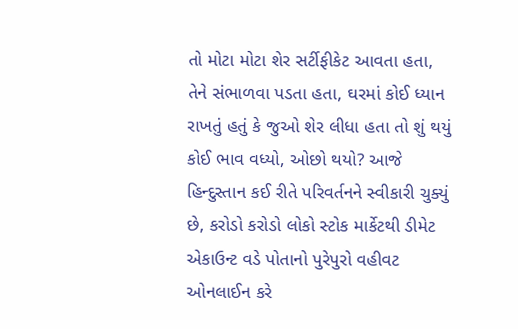તો મોટા મોટા શેર સર્ટીફીકેટ આવતા હતા, તેને સંભાળવા પડતા હતા, ઘરમાં કોઈ ધ્યાન રાખતું હતું કે જુઓ શેર લીધા હતા તો શું થયું કોઈ ભાવ વધ્યો, ઓછો થયો? આજે હિન્દુસ્તાન કઈ રીતે પરિવર્તનને સ્વીકારી ચુક્યું છે, કરોડો કરોડો લોકો સ્ટોક માર્કેટથી ડીમેટ એકાઉન્ટ વડે પોતાનો પુરેપુરો વહીવટ ઓનલાઈન કરે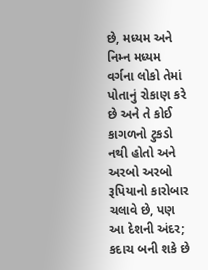છે, મધ્યમ અને નિમ્ન મધ્યમ વર્ગના લોકો તેમાં પોતાનું રોકાણ કરે છે અને તે કોઈ કાગળનો ટુકડો નથી હોતો અને અરબો અરબો રૂપિયાનો કારોબાર ચલાવે છે, પણ આ દેશની અંદર; કદાચ બની શકે છે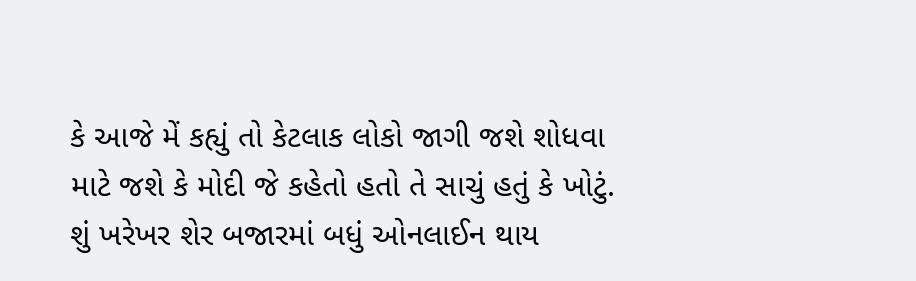કે આજે મેં કહ્યું તો કેટલાક લોકો જાગી જશે શોધવા માટે જશે કે મોદી જે કહેતો હતો તે સાચું હતું કે ખોટું. શું ખરેખર શેર બજારમાં બધું ઓનલાઈન થાય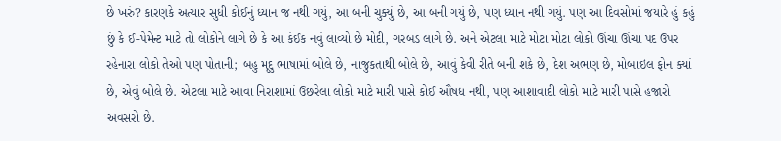છે ખરું? કારણકે અત્યાર સુધી કોઈનું ધ્યાન જ નથી ગયું, આ બની ચુક્યું છે, આ બની ગયું છે, પણ ધ્યાન નથી ગયું. પણ આ દિવસોમાં જયારે હું કહું છું કે ઈ-પેમેન્ટ માટે તો લોકોને લાગે છે કે આ કંઈક નવું લાવ્યો છે મોદી, ગરબડ લાગે છે. અને એટલા માટે મોટા મોટા લોકો ઊંચા ઊંચા પદ ઉપર રહેનારા લોકો તેઓ પણ પોતાની; બહુ મૃદુ ભાષામાં બોલે છે, નાજુકતાથી બોલે છે, આવું કેવી રીતે બની શકે છે, દેશ અભણ છે, મોબાઇલ ફોન ક્યાં છે, એવું બોલે છે. એટલા માટે આવા નિરાશામાં ઉછરેલા લોકો માટે મારી પાસે કોઈ ઔષધ નથી, પણ આશાવાદી લોકો માટે મારી પાસે હજારો અવસરો છે.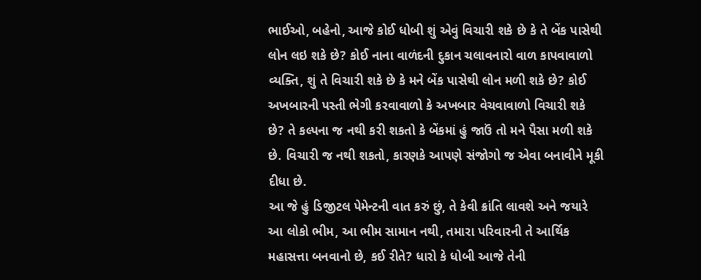ભાઈઓ, બહેનો, આજે કોઈ ધોબી શું એવું વિચારી શકે છે કે તે બેંક પાસેથી લોન લઇ શકે છે? કોઈ નાના વાળંદની દુકાન ચલાવનારો વાળ કાપવાવાળો વ્યક્તિ, શું તે વિચારી શકે છે કે મને બેંક પાસેથી લોન મળી શકે છે? કોઈ અખબારની પસ્તી ભેગી કરવાવાળો કે અખબાર વેચવાવાળો વિચારી શકે છે? તે કલ્પના જ નથી કરી શકતો કે બેંકમાં હું જાઉં તો મને પૈસા મળી શકે છે. વિચારી જ નથી શકતો, કારણકે આપણે સંજોગો જ એવા બનાવીને મૂકી દીધા છે.
આ જે હું ડિજીટલ પેમેન્ટની વાત કરું છું, તે કેવી ક્રાંતિ લાવશે અને જયારે આ લોકો ભીમ, આ ભીમ સામાન નથી, તમારા પરિવારની તે આર્થિક મહાસત્તા બનવાનો છે, કઈ રીતે? ધારો કે ધોબી આજે તેની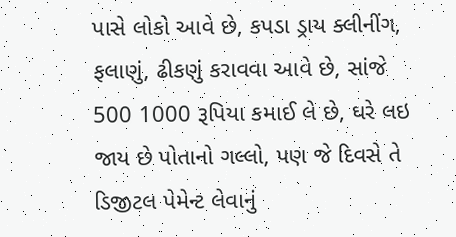પાસે લોકો આવે છે, કપડા ડ્રાય ક્લીનીંગ, ફલાણું, ઢીકણું કરાવવા આવે છે, સાંજે 500 1000 રૂપિયા કમાઈ લે છે, ઘરે લઇ જાય છે પોતાનો ગલ્લો, પણ જે દિવસે તે ડિજીટલ પેમેન્ટ લેવાનું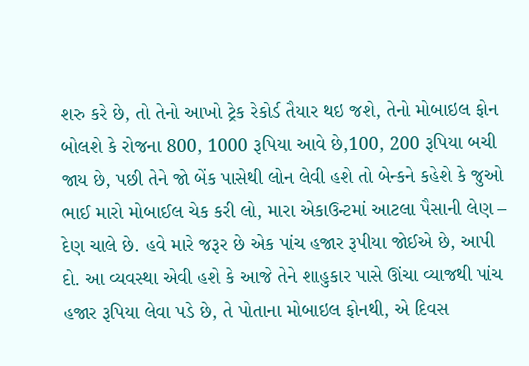શરુ કરે છે, તો તેનો આખો ટ્રેક રેકોર્ડ તૈયાર થઇ જશે, તેનો મોબાઇલ ફોન બોલશે કે રોજના 800, 1000 રૂપિયા આવે છે,100, 200 રૂપિયા બચી જાય છે, પછી તેને જો બેંક પાસેથી લોન લેવી હશે તો બેન્કને કહેશે કે જુઓ ભાઈ મારો મોબાઈલ ચેક કરી લો, મારા એકાઉન્ટમાં આટલા પૈસાની લેણ – દેણ ચાલે છે. હવે મારે જરૂર છે એક પાંચ હજાર રૂપીયા જોઈએ છે, આપી દો. આ વ્યવસ્થા એવી હશે કે આજે તેને શાહુકાર પાસે ઊંચા વ્યાજથી પાંચ હજાર રૂપિયા લેવા પડે છે, તે પોતાના મોબાઇલ ફોનથી, એ દિવસ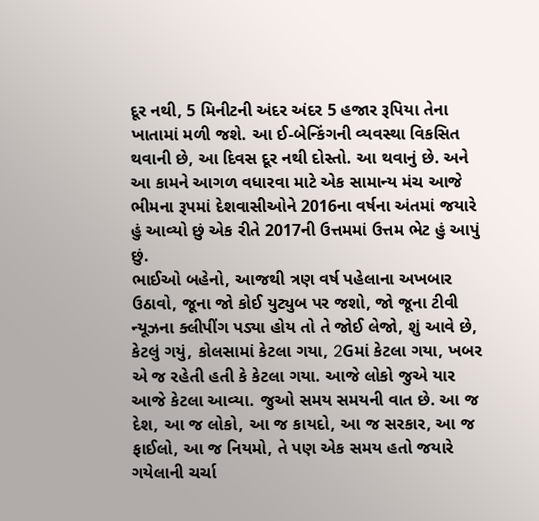દૂર નથી, 5 મિનીટની અંદર અંદર 5 હજાર રૂપિયા તેના ખાતામાં મળી જશે. આ ઈ-બેન્કિંગની વ્યવસ્થા વિકસિત થવાની છે, આ દિવસ દૂર નથી દોસ્તો. આ થવાનું છે. અને આ કામને આગળ વધારવા માટે એક સામાન્ય મંચ આજે ભીમના રૂપમાં દેશવાસીઓને 2016ના વર્ષના અંતમાં જયારે હું આવ્યો છું એક રીતે 2017ની ઉત્તમમાં ઉત્તમ ભેટ હું આપું છું.
ભાઈઓ બહેનો, આજથી ત્રણ વર્ષ પહેલાના અખબાર ઉઠાવો, જૂના જો કોઈ યુટ્યુબ પર જશો, જો જૂના ટીવી ન્યૂઝના ક્લીપીંગ પડ્યા હોય તો તે જોઈ લેજો, શું આવે છે, કેટલું ગયું, કોલસામાં કેટલા ગયા, 2Gમાં કેટલા ગયા, ખબર એ જ રહેતી હતી કે કેટલા ગયા. આજે લોકો જુએ યાર આજે કેટલા આવ્યા. જુઓ સમય સમયની વાત છે. આ જ દેશ, આ જ લોકો, આ જ કાયદો, આ જ સરકાર, આ જ ફાઈલો, આ જ નિયમો, તે પણ એક સમય હતો જયારે ગયેલાની ચર્ચા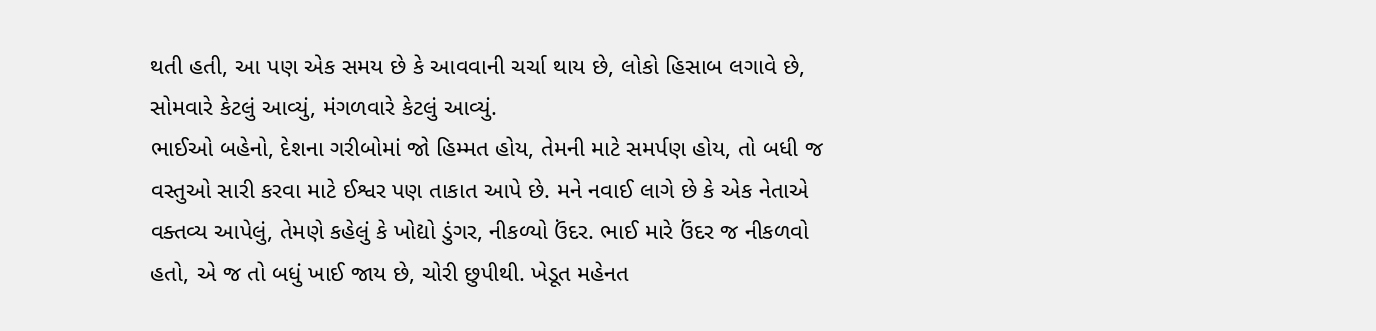થતી હતી, આ પણ એક સમય છે કે આવવાની ચર્ચા થાય છે, લોકો હિસાબ લગાવે છે, સોમવારે કેટલું આવ્યું, મંગળવારે કેટલું આવ્યું.
ભાઈઓ બહેનો, દેશના ગરીબોમાં જો હિમ્મત હોય, તેમની માટે સમર્પણ હોય, તો બધી જ વસ્તુઓ સારી કરવા માટે ઈશ્વર પણ તાકાત આપે છે. મને નવાઈ લાગે છે કે એક નેતાએ વક્તવ્ય આપેલું, તેમણે કહેલું કે ખોદ્યો ડુંગર, નીકળ્યો ઉંદર. ભાઈ મારે ઉંદર જ નીકળવો હતો, એ જ તો બધું ખાઈ જાય છે, ચોરી છુપીથી. ખેડૂત મહેનત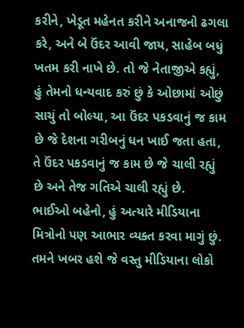કરીને, ખેડૂત મહેનત કરીને અનાજનો ઢગલા કરે, અને બે ઉંદર આવી જાય, સાહેબ બધું ખતમ કરી નાખે છે. તો જે નેતાજીએ કહ્યું, હું તેમનો ધન્યવાદ કરું છું કે ઓછામાં ઓછું સાચું તો બોલ્યા, આ ઉંદર પકડવાનું જ કામ છે જે દેશના ગરીબનું ધન ખાઈ જતા હતા, તે ઉંદર પકડવાનું જ કામ છે જે ચાલી રહ્યું છે અને તેજ ગતિએ ચાલી રહ્યું છે.
ભાઈઓ બહેનો, હું અત્યારે મીડિયાના મિત્રોનો પણ આભાર વ્યક્ત કરવા માગું છું. તમને ખબર હશે જે વસ્તુ મીડિયાના લોકો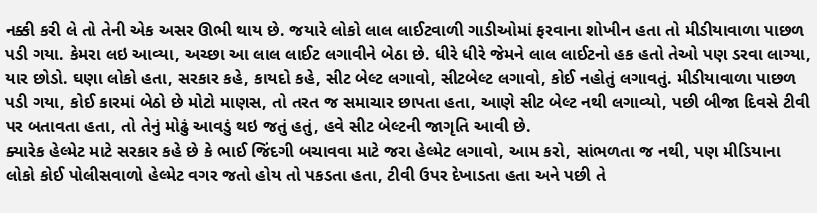નક્કી કરી લે તો તેની એક અસર ઊભી થાય છે. જયારે લોકો લાલ લાઈટવાળી ગાડીઓમાં ફરવાના શોખીન હતા તો મીડીયાવાળા પાછળ પડી ગયા. કેમરા લઇ આવ્યા, અચ્છા આ લાલ લાઈટ લગાવીને બેઠા છે. ધીરે ધીરે જેમને લાલ લાઈટનો હક હતો તેઓ પણ ડરવા લાગ્યા, યાર છોડો. ઘણા લોકો હતા, સરકાર કહે, કાયદો કહે, સીટ બેલ્ટ લગાવો, સીટબેલ્ટ લગાવો, કોઈ નહોતું લગાવતું. મીડીયાવાળા પાછળ પડી ગયા, કોઈ કારમાં બેઠો છે મોટો માણસ, તો તરત જ સમાચાર છાપતા હતા, આણે સીટ બેલ્ટ નથી લગાવ્યો, પછી બીજા દિવસે ટીવી પર બતાવતા હતા, તો તેનું મોઢું આવડું થઇ જતું હતું, હવે સીટ બેલ્ટની જાગૃતિ આવી છે.
ક્યારેક હેલ્મેટ માટે સરકાર કહે છે કે ભાઈ જિંદગી બચાવવા માટે જરા હેલ્મેટ લગાવો, આમ કરો, સાંભળતા જ નથી, પણ મીડિયાના લોકો કોઈ પોલીસવાળો હેલ્મેટ વગર જતો હોય તો પકડતા હતા, ટીવી ઉપર દેખાડતા હતા અને પછી તે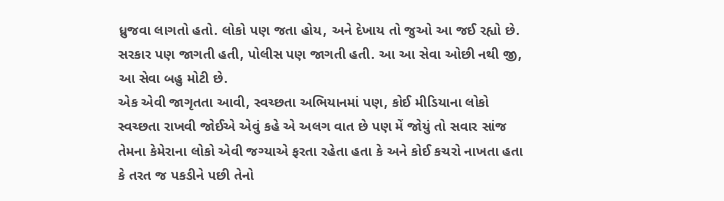ધ્રુજવા લાગતો હતો. લોકો પણ જતા હોય, અને દેખાય તો જુઓ આ જઈ રહ્યો છે. સરકાર પણ જાગતી હતી, પોલીસ પણ જાગતી હતી. આ આ સેવા ઓછી નથી જી, આ સેવા બહુ મોટી છે.
એક એવી જાગૃતતા આવી, સ્વચ્છતા અભિયાનમાં પણ, કોઈ મીડિયાના લોકો સ્વચ્છતા રાખવી જોઈએ એવું કહે એ અલગ વાત છે પણ મેં જોયું તો સવાર સાંજ તેમના કેમેરાના લોકો એવી જગ્યાએ ફરતા રહેતા હતા કે અને કોઈ કચરો નાખતા હતા કે તરત જ પકડીને પછી તેનો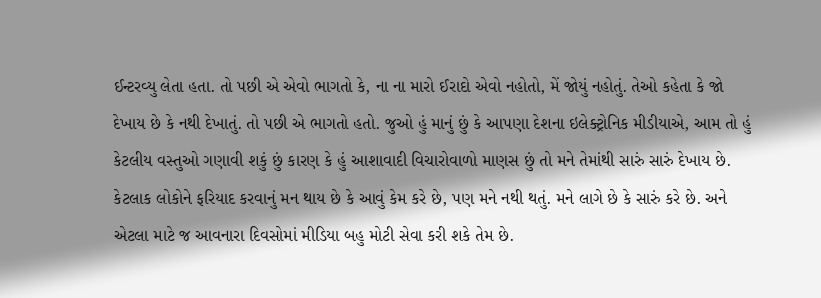ઈન્ટરવ્યુ લેતા હતા. તો પછી એ એવો ભાગતો કે, ના ના મારો ઈરાદો એવો નહોતો, મેં જોયું નહોતું. તેઓ કહેતા કે જો દેખાય છે કે નથી દેખાતું. તો પછી એ ભાગતો હતો. જુઓ હું માનું છું કે આપણા દેશના ઇલેક્ટ્રોનિક મીડીયાએ, આમ તો હું કેટલીય વસ્તુઓ ગણાવી શકું છું કારણ કે હું આશાવાદી વિચારોવાળો માણસ છું તો મને તેમાંથી સારું સારું દેખાય છે. કેટલાક લોકોને ફરિયાદ કરવાનું મન થાય છે કે આવું કેમ કરે છે, પણ મને નથી થતું. મને લાગે છે કે સારું કરે છે. અને એટલા માટે જ આવનારા દિવસોમાં મીડિયા બહુ મોટી સેવા કરી શકે તેમ છે.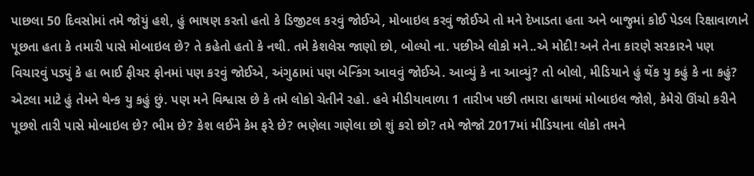પાછલા 50 દિવસોમાં તમે જોયું હશે, હું ભાષણ કરતો હતો કે ડિજીટલ કરવું જોઈએ, મોબાઇલ કરવું જોઈએ તો મને દેખાડતા હતા અને બાજુમાં કોઈ પેડલ રિક્ષાવાળાને પૂછતા હતા કે તમારી પાસે મોબાઇલ છે? તે કહેતો હતો કે નથી. તમે કેશલેસ જાણો છો, બોલ્યો ના. પછીએ લોકો મને..એ મોદી! અને તેના કારણે સરકારને પણ વિચારવું પડ્યું કે હા ભાઈ ફીચર ફોનમાં પણ કરવું જોઈએ, અંગુઠામાં પણ બેન્કિંગ આવવું જોઈએ. આવ્યું કે ના આવ્યું? તો બોલો, મીડિયાને હું થેંક યુ કહું કે ના કહું? એટલા માટે હું તેમને થેન્ક યુ કહું છું. પણ મને વિશ્વાસ છે કે તમે લોકો ચેતીને રહો. હવે મીડીયાવાળા 1 તારીખ પછી તમારા હાથમાં મોબાઇલ જોશે, કેમેરો ઊંચો કરીને પૂછશે તારી પાસે મોબાઇલ છે? ભીમ છે? કેશ લઈને કેમ ફરે છે? ભણેલા ગણેલા છો શું કરો છો? તમે જોજો 2017માં મીડિયાના લોકો તમને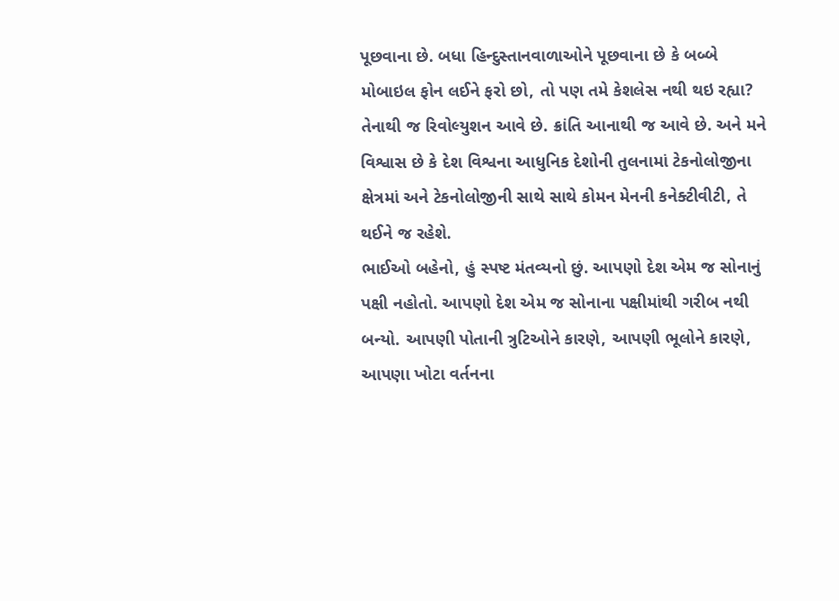પૂછવાના છે. બધા હિન્દુસ્તાનવાળાઓને પૂછવાના છે કે બબ્બે મોબાઇલ ફોન લઈને ફરો છો, તો પણ તમે કેશલેસ નથી થઇ રહ્યા? તેનાથી જ રિવોલ્યુશન આવે છે. ક્રાંતિ આનાથી જ આવે છે. અને મને વિશ્વાસ છે કે દેશ વિશ્વના આધુનિક દેશોની તુલનામાં ટેકનોલોજીના ક્ષેત્રમાં અને ટેકનોલોજીની સાથે સાથે કોમન મેનની કનેક્ટીવીટી, તે થઈને જ રહેશે.
ભાઈઓ બહેનો, હું સ્પષ્ટ મંતવ્યનો છું. આપણો દેશ એમ જ સોનાનું પક્ષી નહોતો. આપણો દેશ એમ જ સોનાના પક્ષીમાંથી ગરીબ નથી બન્યો. આપણી પોતાની ત્રુટિઓને કારણે, આપણી ભૂલોને કારણે, આપણા ખોટા વર્તનના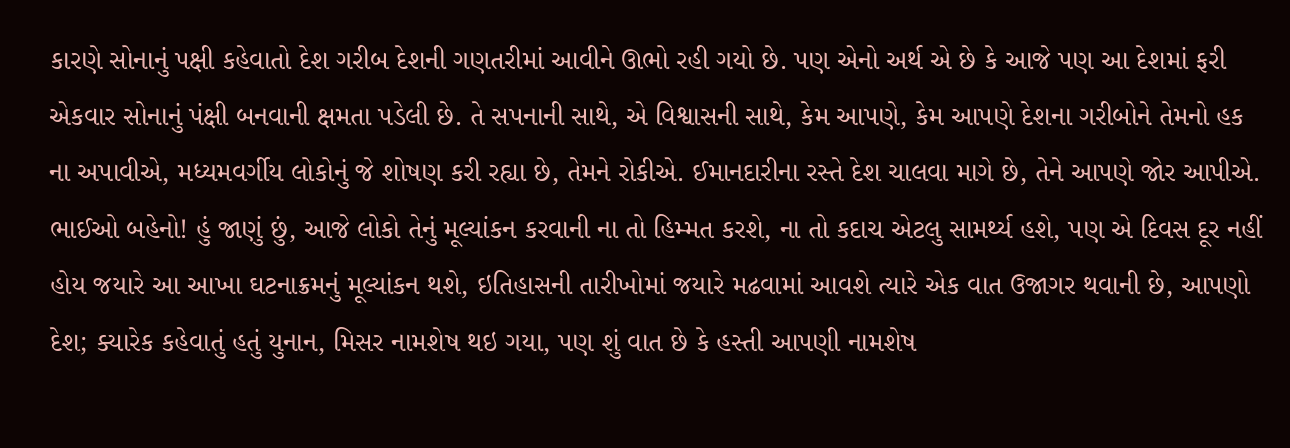કારણે સોનાનું પક્ષી કહેવાતો દેશ ગરીબ દેશની ગણતરીમાં આવીને ઊભો રહી ગયો છે. પણ એનો અર્થ એ છે કે આજે પણ આ દેશમાં ફરી એકવાર સોનાનું પંક્ષી બનવાની ક્ષમતા પડેલી છે. તે સપનાની સાથે, એ વિશ્વાસની સાથે, કેમ આપણે, કેમ આપણે દેશના ગરીબોને તેમનો હક ના અપાવીએ, મધ્યમવર્ગીય લોકોનું જે શોષણ કરી રહ્યા છે, તેમને રોકીએ. ઈમાનદારીના રસ્તે દેશ ચાલવા માગે છે, તેને આપણે જોર આપીએ.
ભાઈઓ બહેનો! હું જાણું છું, આજે લોકો તેનું મૂલ્યાંકન કરવાની ના તો હિમ્મત કરશે, ના તો કદાચ એટલુ સામર્થ્ય હશે, પણ એ દિવસ દૂર નહીં હોય જયારે આ આખા ઘટનાક્રમનું મૂલ્યાંકન થશે, ઇતિહાસની તારીખોમાં જયારે મઢવામાં આવશે ત્યારે એક વાત ઉજાગર થવાની છે, આપણો દેશ; ક્યારેક કહેવાતું હતું યુનાન, મિસર નામશેષ થઇ ગયા, પણ શું વાત છે કે હસ્તી આપણી નામશેષ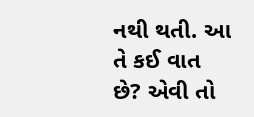નથી થતી. આ તે કઈ વાત છે? એવી તો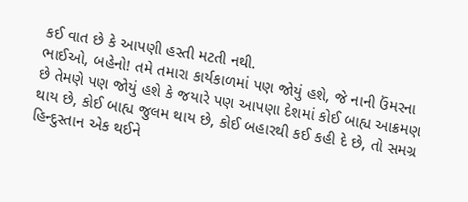કઈ વાત છે કે આપણી હસ્તી મટતી નથી.
ભાઈઓ, બહેનો! તમે તમારા કાર્યકાળમાં પણ જોયું હશે, જે નાની ઉંમરના છે તેમણે પણ જોયું હશે કે જયારે પણ આપણા દેશમાં કોઈ બાહ્ય આક્રમણ થાય છે, કોઈ બાહ્ય જુલમ થાય છે, કોઈ બહારથી કઈ કહી દે છે, તો સમગ્ર હિન્દુસ્તાન એક થઈને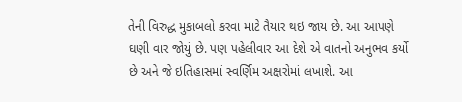તેની વિરુદ્ધ મુકાબલો કરવા માટે તૈયાર થઇ જાય છે. આ આપણે ઘણી વાર જોયું છે. પણ પહેલીવાર આ દેશે એ વાતનો અનુભવ કર્યો છે અને જે ઇતિહાસમાં સ્વર્ણિમ અક્ષરોમાં લખાશે. આ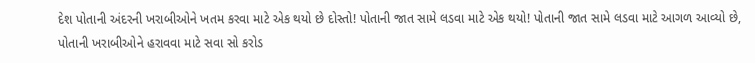દેશ પોતાની અંદરની ખરાબીઓને ખતમ કરવા માટે એક થયો છે દોસ્તો! પોતાની જાત સામે લડવા માટે એક થયો! પોતાની જાત સામે લડવા માટે આગળ આવ્યો છે, પોતાની ખરાબીઓને હરાવવા માટે સવા સો કરોડ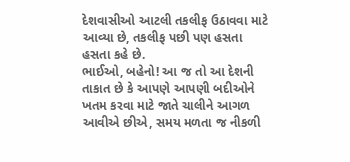દેશવાસીઓ આટલી તકલીફ ઉઠાવવા માટે આવ્યા છે, તકલીફ પછી પણ હસતા હસતા કહે છે.
ભાઈઓ, બહેનો! આ જ તો આ દેશની તાકાત છે કે આપણે આપણી બદીઓને ખતમ કરવા માટે જાતે ચાલીને આગળ આવીએ છીએ, સમય મળતા જ નીકળી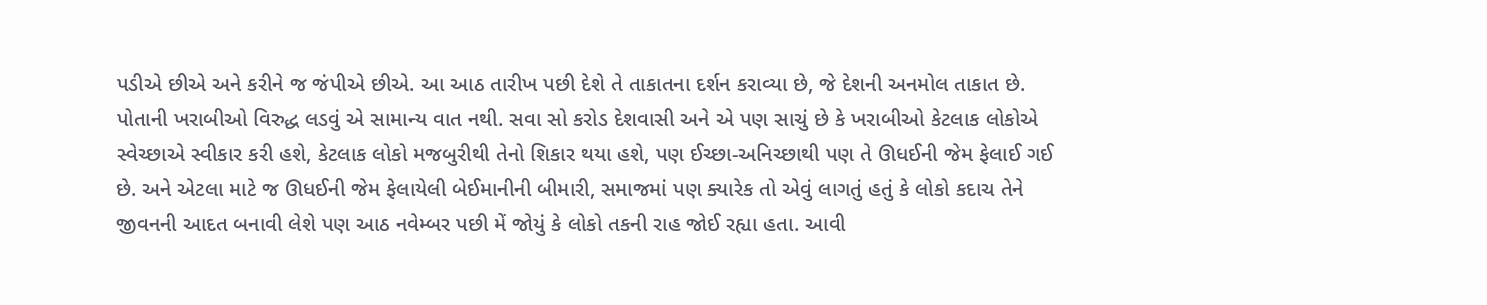પડીએ છીએ અને કરીને જ જંપીએ છીએ. આ આઠ તારીખ પછી દેશે તે તાકાતના દર્શન કરાવ્યા છે, જે દેશની અનમોલ તાકાત છે. પોતાની ખરાબીઓ વિરુદ્ધ લડવું એ સામાન્ય વાત નથી. સવા સો કરોડ દેશવાસી અને એ પણ સાચું છે કે ખરાબીઓ કેટલાક લોકોએ સ્વેચ્છાએ સ્વીકાર કરી હશે, કેટલાક લોકો મજબુરીથી તેનો શિકાર થયા હશે, પણ ઈચ્છા-અનિચ્છાથી પણ તે ઊધઈની જેમ ફેલાઈ ગઈ છે. અને એટલા માટે જ ઊધઈની જેમ ફેલાયેલી બેઈમાનીની બીમારી, સમાજમાં પણ ક્યારેક તો એવું લાગતું હતું કે લોકો કદાચ તેને જીવનની આદત બનાવી લેશે પણ આઠ નવેમ્બર પછી મેં જોયું કે લોકો તકની રાહ જોઈ રહ્યા હતા. આવી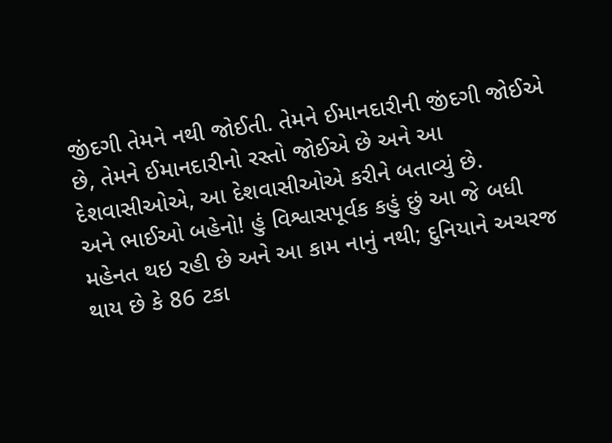જીંદગી તેમને નથી જોઈતી. તેમને ઈમાનદારીની જીંદગી જોઈએ છે, તેમને ઈમાનદારીનો રસ્તો જોઈએ છે અને આ દેશવાસીઓએ, આ દેશવાસીઓએ કરીને બતાવ્યું છે.
અને ભાઈઓ બહેનો! હું વિશ્વાસપૂર્વક કહું છું આ જે બધી મહેનત થઇ રહી છે અને આ કામ નાનું નથી; દુનિયાને અચરજ થાય છે કે 86 ટકા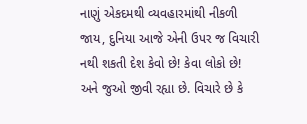નાણું એકદમથી વ્યવહારમાંથી નીકળી જાય, દુનિયા આજે એની ઉપર જ વિચારી નથી શકતી દેશ કેવો છે! કેવા લોકો છે! અને જુઓ જીવી રહ્યા છે. વિચારે છે કે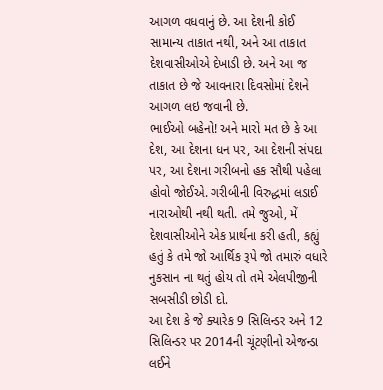આગળ વધવાનું છે. આ દેશની કોઈ સામાન્ય તાકાત નથી, અને આ તાકાત દેશવાસીઓએ દેખાડી છે. અને આ જ તાકાત છે જે આવનારા દિવસોમાં દેશને આગળ લઇ જવાની છે.
ભાઈઓ બહેનો! અને મારો મત છે કે આ દેશ, આ દેશના ધન પર, આ દેશની સંપદા પર, આ દેશના ગરીબનો હક સૌથી પહેલા હોવો જોઈએ. ગરીબીની વિરુદ્ધમાં લડાઈ નારાઓથી નથી થતી. તમે જુઓ, મેં દેશવાસીઓને એક પ્રાર્થના કરી હતી, કહ્યું હતું કે તમે જો આર્થિક રૂપે જો તમારું વધારે નુકસાન ના થતું હોય તો તમે એલપીજીની સબસીડી છોડી દો.
આ દેશ કે જે ક્યારેક 9 સિલિન્ડર અને 12 સિલિન્ડર પર 2014ની ચૂંટણીનો એજન્ડા લઈને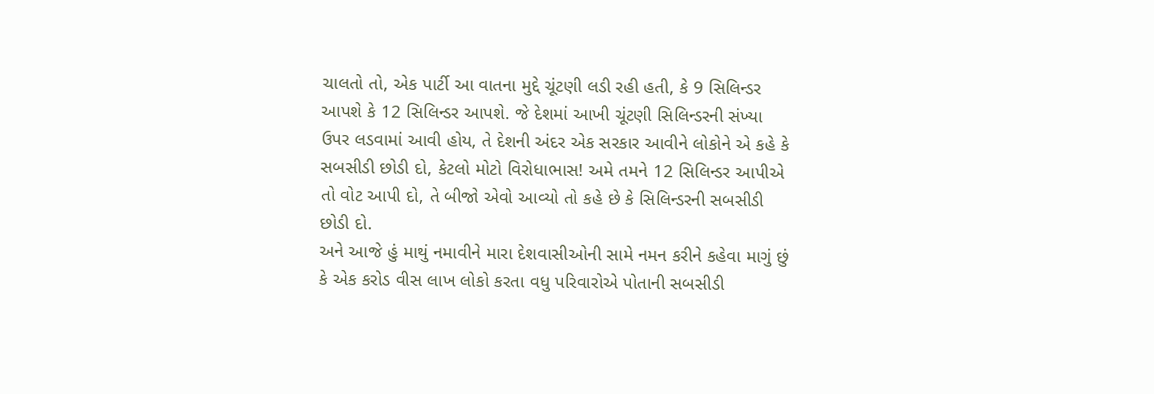ચાલતો તો, એક પાર્ટી આ વાતના મુદ્દે ચૂંટણી લડી રહી હતી, કે 9 સિલિન્ડર આપશે કે 12 સિલિન્ડર આપશે. જે દેશમાં આખી ચૂંટણી સિલિન્ડરની સંખ્યા ઉપર લડવામાં આવી હોય, તે દેશની અંદર એક સરકાર આવીને લોકોને એ કહે કે સબસીડી છોડી દો, કેટલો મોટો વિરોધાભાસ! અમે તમને 12 સિલિન્ડર આપીએ તો વોટ આપી દો, તે બીજો એવો આવ્યો તો કહે છે કે સિલિન્ડરની સબસીડી છોડી દો.
અને આજે હું માથું નમાવીને મારા દેશવાસીઓની સામે નમન કરીને કહેવા માગું છું કે એક કરોડ વીસ લાખ લોકો કરતા વધુ પરિવારોએ પોતાની સબસીડી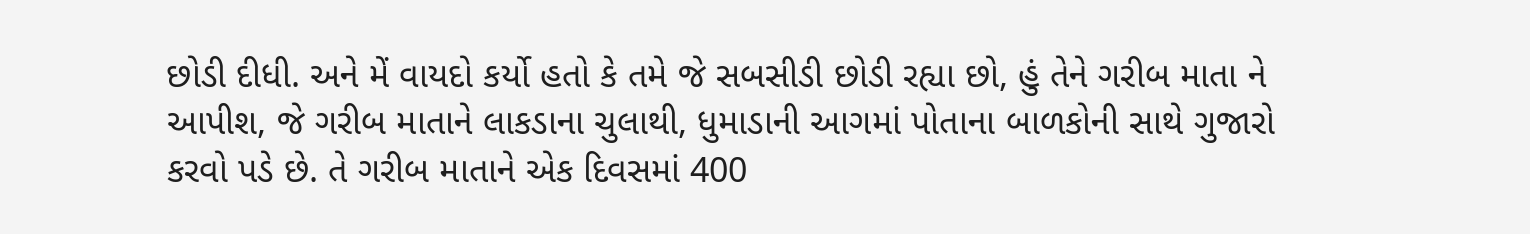છોડી દીધી. અને મેં વાયદો કર્યો હતો કે તમે જે સબસીડી છોડી રહ્યા છો, હું તેને ગરીબ માતા ને આપીશ, જે ગરીબ માતાને લાકડાના ચુલાથી, ધુમાડાની આગમાં પોતાના બાળકોની સાથે ગુજારો કરવો પડે છે. તે ગરીબ માતાને એક દિવસમાં 400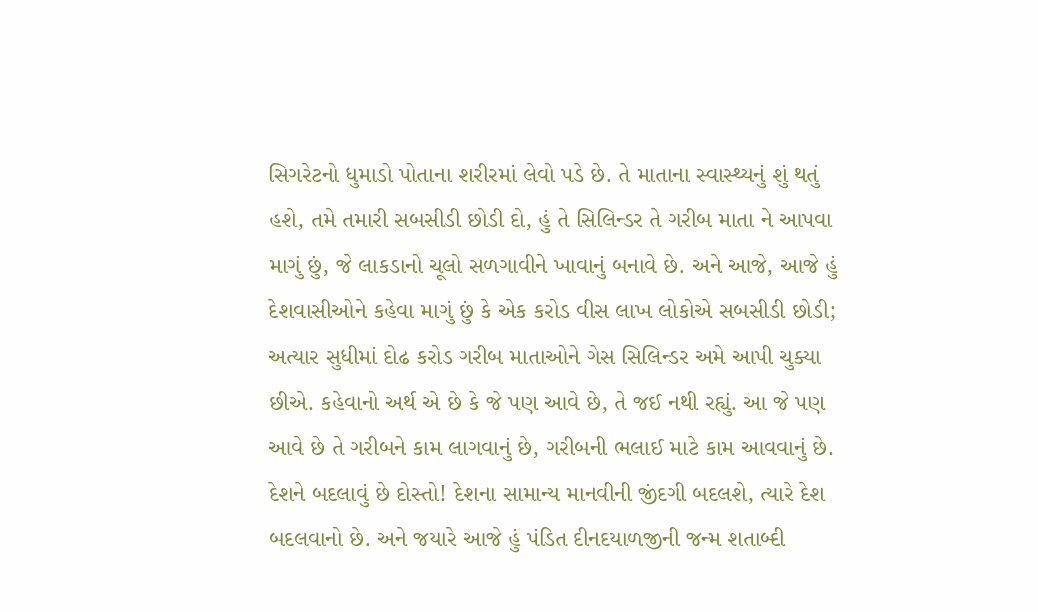સિગરેટનો ધુમાડો પોતાના શરીરમાં લેવો પડે છે. તે માતાના સ્વાસ્થ્યનું શું થતું હશે, તમે તમારી સબસીડી છોડી દો, હું તે સિલિન્ડર તે ગરીબ માતા ને આપવા માગું છું, જે લાકડાનો ચૂલો સળગાવીને ખાવાનું બનાવે છે. અને આજે, આજે હું દેશવાસીઓને કહેવા માગું છું કે એક કરોડ વીસ લાખ લોકોએ સબસીડી છોડી; અત્યાર સુધીમાં દોઢ કરોડ ગરીબ માતાઓને ગેસ સિલિન્ડર અમે આપી ચુક્યા છીએ. કહેવાનો અર્થ એ છે કે જે પણ આવે છે, તે જઈ નથી રહ્યું. આ જે પણ આવે છે તે ગરીબને કામ લાગવાનું છે, ગરીબની ભલાઈ માટે કામ આવવાનું છે.
દેશને બદલાવું છે દોસ્તો! દેશના સામાન્ય માનવીની જીંદગી બદલશે, ત્યારે દેશ બદલવાનો છે. અને જયારે આજે હું પંડિત દીનદયાળજીની જન્મ શતાબ્દી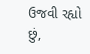ઉજવી રહ્યો છું,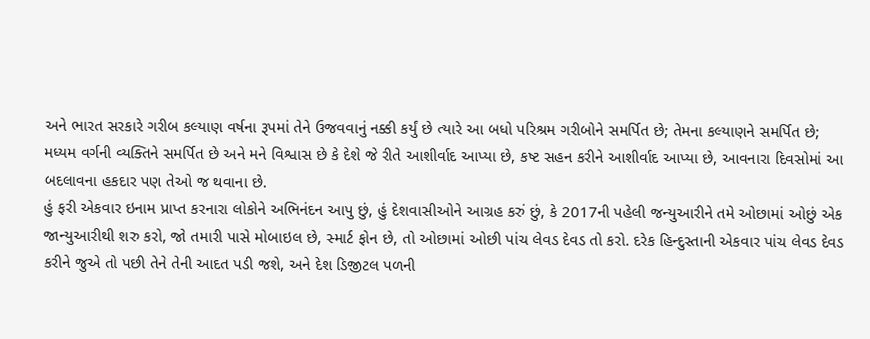અને ભારત સરકારે ગરીબ કલ્યાણ વર્ષના રૂપમાં તેને ઉજવવાનું નક્કી કર્યું છે ત્યારે આ બધો પરિશ્રમ ગરીબોને સમર્પિત છે; તેમના કલ્યાણને સમર્પિત છે; મધ્યમ વર્ગની વ્યક્તિને સમર્પિત છે અને મને વિશ્વાસ છે કે દેશે જે રીતે આશીર્વાદ આપ્યા છે, કષ્ટ સહન કરીને આશીર્વાદ આપ્યા છે, આવનારા દિવસોમાં આ બદલાવના હકદાર પણ તેઓ જ થવાના છે.
હું ફરી એકવાર ઇનામ પ્રાપ્ત કરનારા લોકોને અભિનંદન આપુ છું, હું દેશવાસીઓને આગ્રહ કરું છું, કે 2017ની પહેલી જન્યુઆરીને તમે ઓછામાં ઓછું એક જાન્યુઆરીથી શરુ કરો, જો તમારી પાસે મોબાઇલ છે, સ્માર્ટ ફોન છે, તો ઓછામાં ઓછી પાંચ લેવડ દેવડ તો કરો. દરેક હિન્દુસ્તાની એકવાર પાંચ લેવડ દેવડ કરીને જુએ તો પછી તેને તેની આદત પડી જશે, અને દેશ ડિજીટલ પળની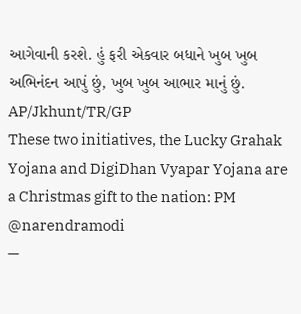આગેવાની કરશે. હું ફરી એકવાર બધાને ખુબ ખુબ અભિનંદન આપું છું, ખુબ ખુબ આભાર માનું છું.
AP/Jkhunt/TR/GP
These two initiatives, the Lucky Grahak Yojana and DigiDhan Vyapar Yojana are a Christmas gift to the nation: PM @narendramodi
—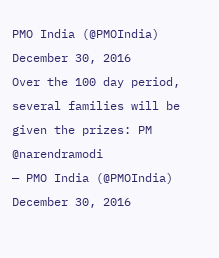PMO India (@PMOIndia) December 30, 2016
Over the 100 day period, several families will be given the prizes: PM @narendramodi
— PMO India (@PMOIndia) December 30, 2016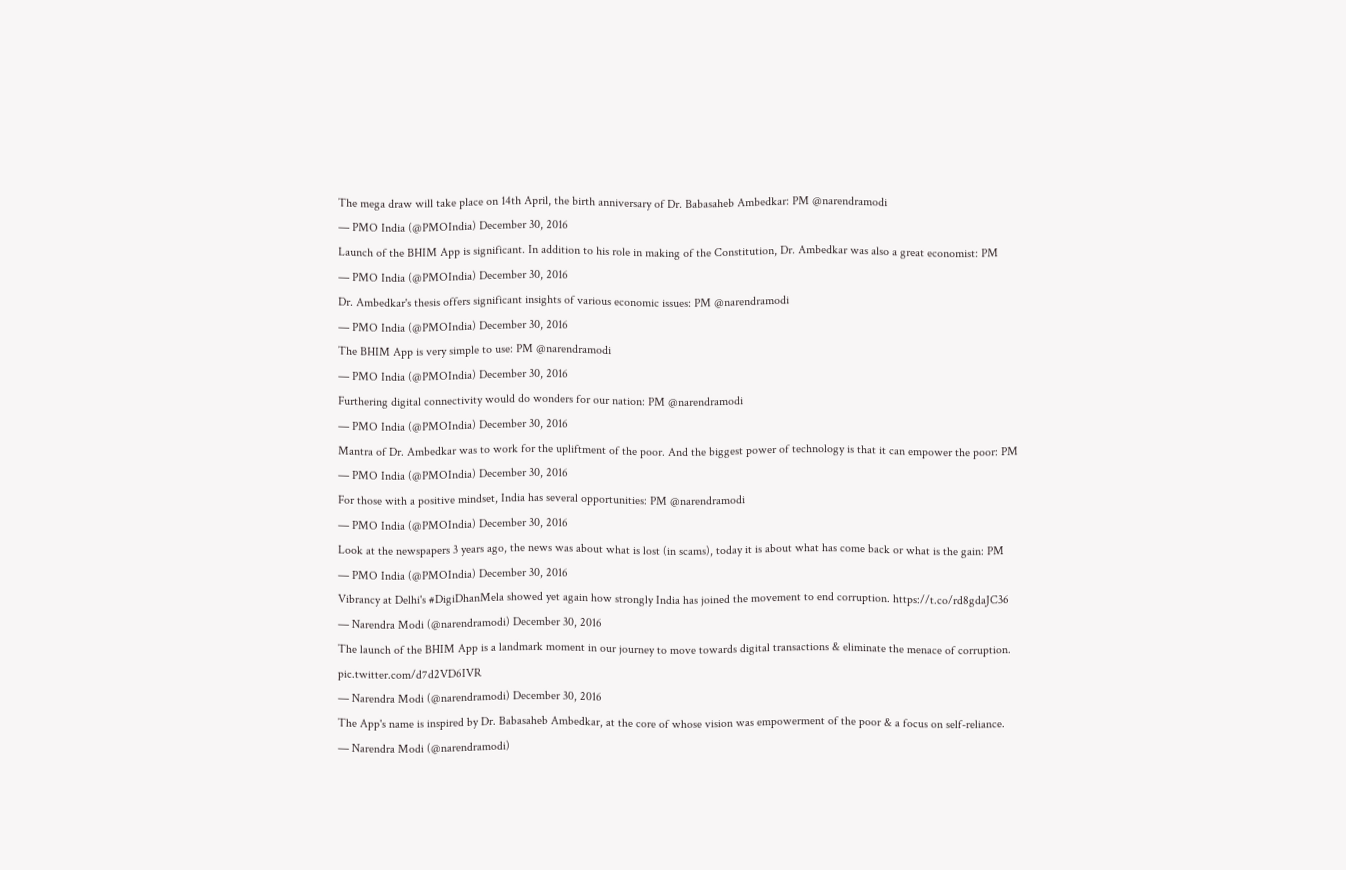The mega draw will take place on 14th April, the birth anniversary of Dr. Babasaheb Ambedkar: PM @narendramodi
— PMO India (@PMOIndia) December 30, 2016
Launch of the BHIM App is significant. In addition to his role in making of the Constitution, Dr. Ambedkar was also a great economist: PM
— PMO India (@PMOIndia) December 30, 2016
Dr. Ambedkar's thesis offers significant insights of various economic issues: PM @narendramodi
— PMO India (@PMOIndia) December 30, 2016
The BHIM App is very simple to use: PM @narendramodi
— PMO India (@PMOIndia) December 30, 2016
Furthering digital connectivity would do wonders for our nation: PM @narendramodi
— PMO India (@PMOIndia) December 30, 2016
Mantra of Dr. Ambedkar was to work for the upliftment of the poor. And the biggest power of technology is that it can empower the poor: PM
— PMO India (@PMOIndia) December 30, 2016
For those with a positive mindset, India has several opportunities: PM @narendramodi
— PMO India (@PMOIndia) December 30, 2016
Look at the newspapers 3 years ago, the news was about what is lost (in scams), today it is about what has come back or what is the gain: PM
— PMO India (@PMOIndia) December 30, 2016
Vibrancy at Delhi's #DigiDhanMela showed yet again how strongly India has joined the movement to end corruption. https://t.co/rd8gdaJC36
— Narendra Modi (@narendramodi) December 30, 2016
The launch of the BHIM App is a landmark moment in our journey to move towards digital transactions & eliminate the menace of corruption. pic.twitter.com/d7d2VD6IVR
— Narendra Modi (@narendramodi) December 30, 2016
The App's name is inspired by Dr. Babasaheb Ambedkar, at the core of whose vision was empowerment of the poor & a focus on self-reliance.
— Narendra Modi (@narendramodi)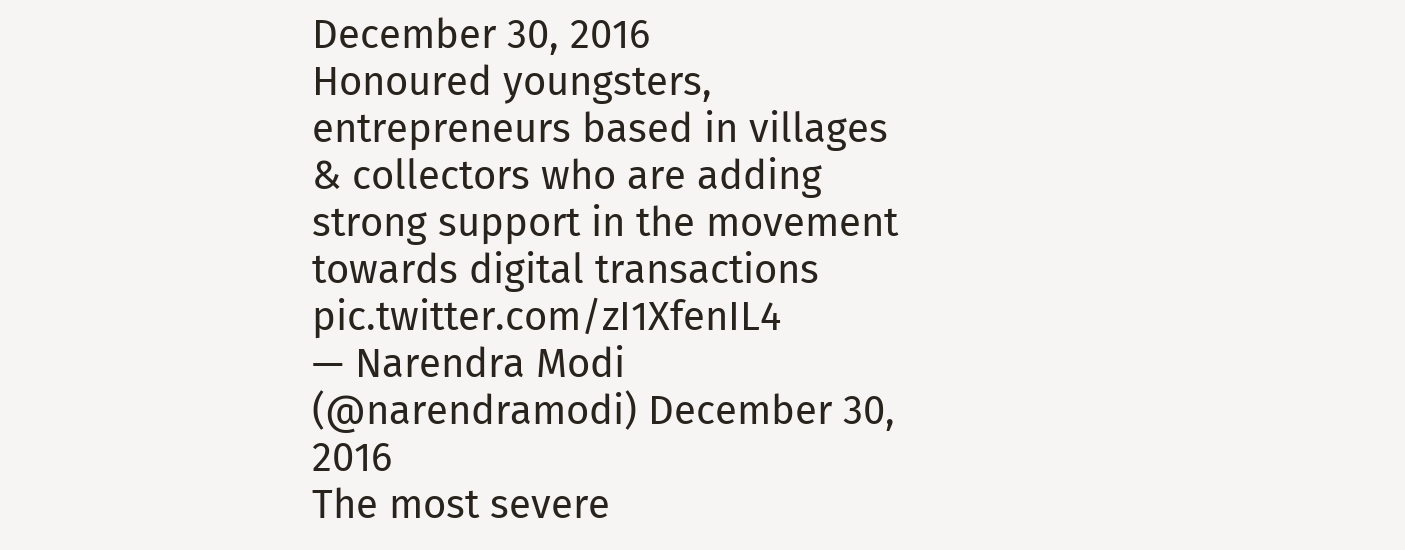December 30, 2016
Honoured youngsters, entrepreneurs based in villages & collectors who are adding strong support in the movement towards digital transactions pic.twitter.com/zI1XfenIL4
— Narendra Modi (@narendramodi) December 30, 2016
The most severe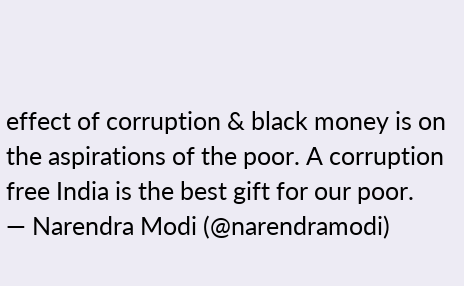effect of corruption & black money is on the aspirations of the poor. A corruption free India is the best gift for our poor.
— Narendra Modi (@narendramodi)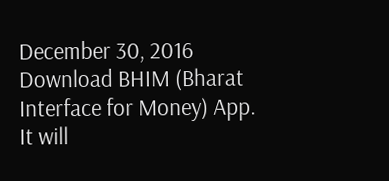December 30, 2016
Download BHIM (Bharat Interface for Money) App. It will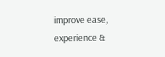improve ease, experience &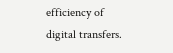efficiency of digital transfers.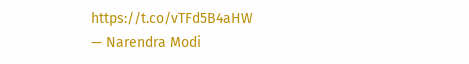https://t.co/vTFd5B4aHW
— Narendra Modi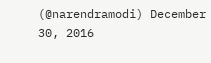(@narendramodi) December 30, 2016